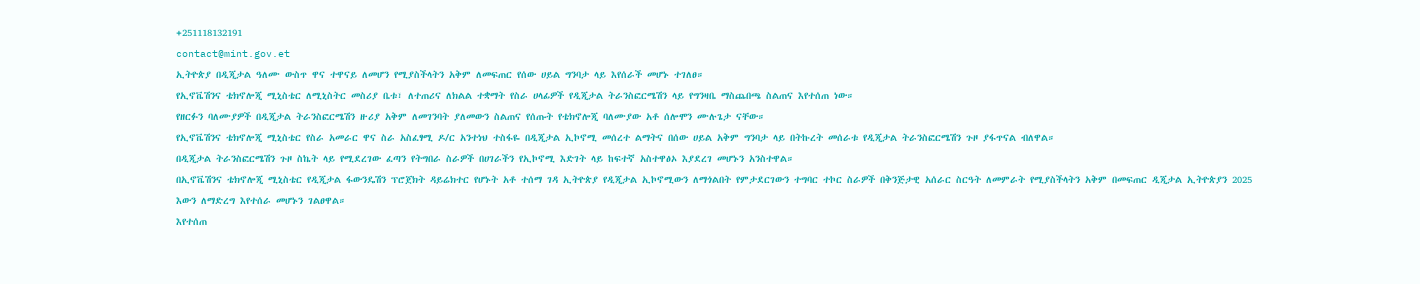+251118132191
contact@mint.gov.et
ኢትዮጵያ በዲጂታል ዓለሙ ውስጥ ዋና ተዋናይ ለመሆን የሚያስችላትን አቅም ለመፍጠር የሰው ሀይል ግንባታ ላይ እየሰራች መሆኑ ተገለፀ።
የኢኖቬሽንና ቴክኖሎጂ ሚኒስቴር ለሚኒስትር መስሪያ ቤቱ፣ ለተጠሪና ለክልል ተቋማት የስራ ሀላፊዎች የዲጂታል ትራንስፎርሜሽን ላይ የግንዛቤ ማስጨበጫ ስልጠና እየተሰጠ ነው።
የዘርፉን ባለሙያዎች በዲጂታል ትራንስፎርሜሽን ዙሪያ አቅም ለመገንባት ያለመውን ስልጠና የሰጡት የቴክኖሎጂ ባለሙያው አቶ ሰሎሞን ሙሉጌታ ናቸው።
የኢኖቬሽንና ቴክኖሎጂ ሚኒስቴር የስራ አመራር ዋና ስራ አስፈፃሚ ዶ/ር አንተነህ ተስፋዬ በዲጂታል ኢኮኖሚ መሰረተ ልማትና በሰው ሀይል አቅም ግንባታ ላይ በትኩረት መሰራቱ የዲጂታል ትራንስፎርሜሽን ጉዞ ያፋጥናል ብለዋል።
በዲጂታል ትራንስፎርሜሽን ጉዞ ስኬት ላይ የሚደረገው ፈጣን የትግበራ ስራዎች በሀገራችን የኢኮኖሚ እድገት ላይ ከፍተኛ አስተዋፅኦ እያደረገ መሆኑን አንስተዋል።
በኢኖቬሽንና ቴክኖሎጂ ሚኒስቴር የዲጂታል ፋውንዴሽን ፕሮጀክት ዳይሬክተር የሆኑት አቶ ተሰማ ገዳ ኢትዮጵያ የዲጂታል ኢኮኖሚውን ለማጎልበት የምታደርገውን ተግባር ተኮር ስራዎች በቅንጅታዊ አሰራር ስርዓት ለመምራት የሚያስችላትን አቅም በመፍጠር ዲጂታል ኢትዮጵያን 2025 እውን ለማድረግ እየተሰራ መሆኑን ገልፀዋል።
እየተሰጠ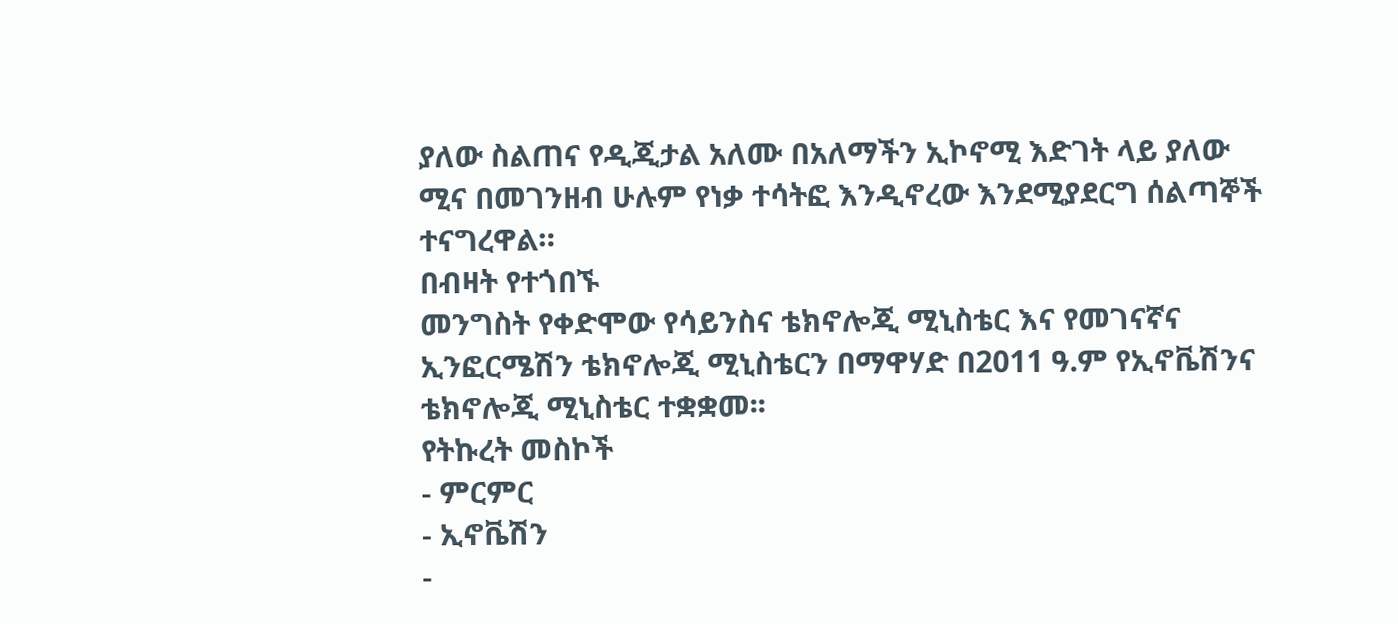ያለው ስልጠና የዲጂታል አለሙ በአለማችን ኢኮኖሚ እድገት ላይ ያለው ሚና በመገንዘብ ሁሉም የነቃ ተሳትፎ እንዲኖረው እንደሚያደርግ ሰልጣኞች ተናግረዋል።
በብዛት የተጎበኙ
መንግስት የቀድሞው የሳይንስና ቴክኖሎጂ ሚኒስቴር እና የመገናኛና ኢንፎርሜሽን ቴክኖሎጂ ሚኒስቴርን በማዋሃድ በ2011 ዓ.ም የኢኖቬሽንና ቴክኖሎጂ ሚኒስቴር ተቋቋመ፡፡
የትኩረት መስኮች
- ምርምር
- ኢኖቬሽን
-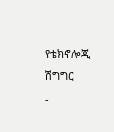የቴክኖሎጂ ሽግግር
-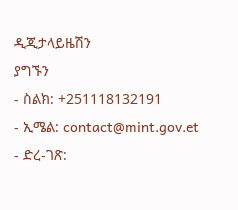ዲጂታላይዜሽን
ያግኙን
- ስልክ: +251118132191
- ኢሜል: contact@mint.gov.et
- ድረ-ገጽ: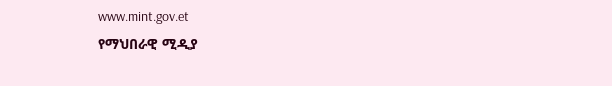www.mint.gov.et
የማህበራዊ ሚዲያ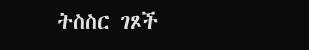ትስስር ገጾች